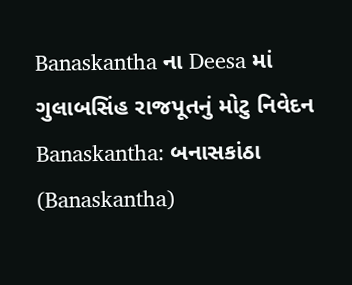Banaskantha ના Deesa માં ગુલાબસિંહ રાજપૂતનું મોટુ નિવેદન
Banaskantha: બનાસકાંઠા (Banaskantha)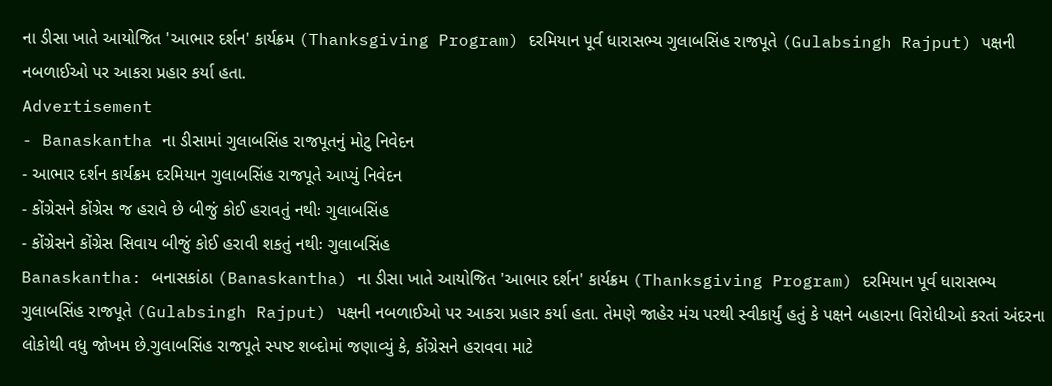ના ડીસા ખાતે આયોજિત 'આભાર દર્શન' કાર્યક્રમ (Thanksgiving Program) દરમિયાન પૂર્વ ધારાસભ્ય ગુલાબસિંહ રાજપૂતે (Gulabsingh Rajput) પક્ષની નબળાઈઓ પર આકરા પ્રહાર કર્યા હતા.
Advertisement
- Banaskantha ના ડીસામાં ગુલાબસિંહ રાજપૂતનું મોટુ નિવેદન
- આભાર દર્શન કાર્યક્રમ દરમિયાન ગુલાબસિંહ રાજપૂતે આપ્યું નિવેદન
- કોંગ્રેસને કોંગ્રેસ જ હરાવે છે બીજું કોઈ હરાવતું નથીઃ ગુલાબસિંહ
- કોંગ્રેસને કોંગ્રેસ સિવાય બીજું કોઈ હરાવી શકતું નથીઃ ગુલાબસિંહ
Banaskantha: બનાસકાંઠા (Banaskantha) ના ડીસા ખાતે આયોજિત 'આભાર દર્શન' કાર્યક્રમ (Thanksgiving Program) દરમિયાન પૂર્વ ધારાસભ્ય ગુલાબસિંહ રાજપૂતે (Gulabsingh Rajput) પક્ષની નબળાઈઓ પર આકરા પ્રહાર કર્યા હતા. તેમણે જાહેર મંચ પરથી સ્વીકાર્યું હતું કે પક્ષને બહારના વિરોધીઓ કરતાં અંદરના લોકોથી વધુ જોખમ છે.ગુલાબસિંહ રાજપૂતે સ્પષ્ટ શબ્દોમાં જણાવ્યું કે, કોંગ્રેસને હરાવવા માટે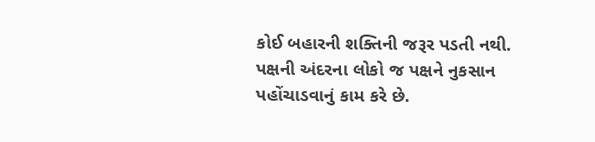કોઈ બહારની શક્તિની જરૂર પડતી નથી. પક્ષની અંદરના લોકો જ પક્ષને નુકસાન પહોંચાડવાનું કામ કરે છે.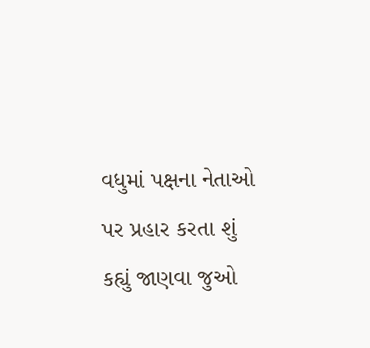વધુમાં પક્ષના નેતાઓ પર પ્રહાર કરતા શું કહ્યું જાણવા જુઓ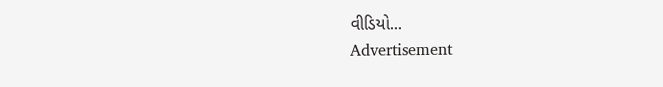વીડિયો...
Advertisement